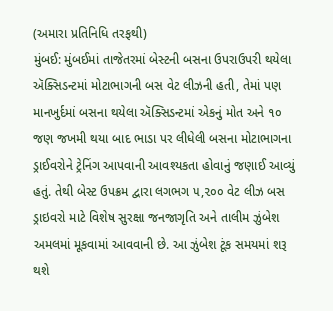(અમારા પ્રતિનિધિ તરફથી)
મુંબઈ: મુંબઈમાં તાજેતરમાં બેસ્ટની બસના ઉપરાઉપરી થયેલા ઍક્સિડન્ટમાં મોટાભાગની બસ વેટ લીઝની હતી, તેમાં પણ માનખુર્દમાં બસના થયેલા ઍક્સિડન્ટમાં એકનું મોત અને ૧૦ જણ જખમી થયા બાદ ભાડા પર લીધેલી બસના મોટાભાગના ડ્રાઈવરોને ટ્રેનિંગ આપવાની આવશ્યકતા હોવાનું જણાઈ આવ્યું હતું. તેથી બેસ્ટ ઉપક્રમ દ્વારા લગભગ ૫,૨૦૦ વેટ લીઝ બસ ડ્રાઇવરો માટે વિશેષ સુરક્ષા જનજાગૃતિ અને તાલીમ ઝુંબેશ અમલમાં મૂકવામાં આવવાની છે. આ ઝુંબેશ ટૂંક સમયમાં શરૂ થશે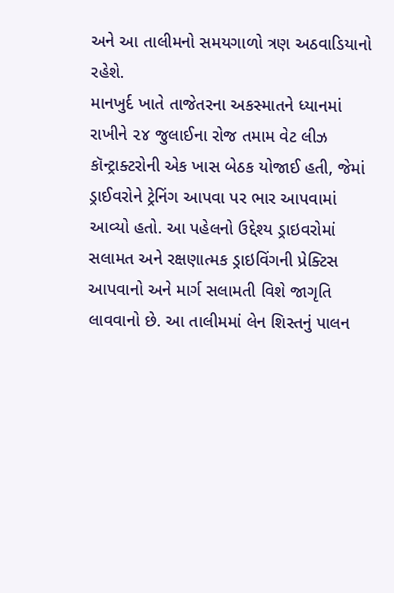અને આ તાલીમનો સમયગાળો ત્રણ અઠવાડિયાનો રહેશે.
માનખુર્દ ખાતે તાજેતરના અકસ્માતને ધ્યાનમાં રાખીને ૨૪ જુલાઈના રોજ તમામ વેટ લીઝ કૉન્ટ્રાક્ટરોની એક ખાસ બેઠક યોજાઈ હતી, જેમાં ડ્રાઈવરોને ટ્રેનિંગ આપવા પર ભાર આપવામાં આવ્યો હતો. આ પહેલનો ઉદ્દેશ્ય ડ્રાઇવરોમાં સલામત અને રક્ષણાત્મક ડ્રાઇવિંગની પ્રેક્ટિસ આપવાનો અને માર્ગ સલામતી વિશે જાગૃતિ લાવવાનો છે. આ તાલીમમાં લેન શિસ્તનું પાલન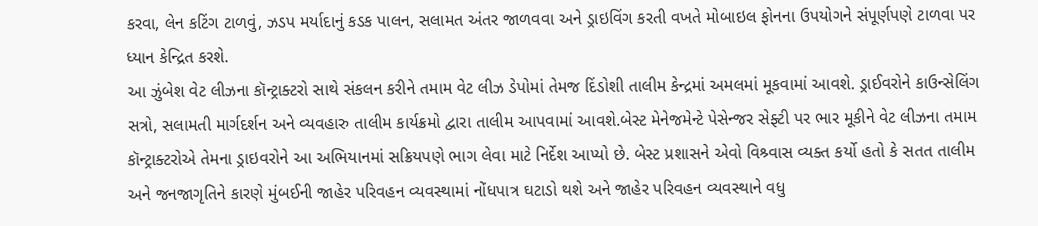કરવા, લેન કટિંગ ટાળવું, ઝડપ મર્યાદાનું કડક પાલન, સલામત અંતર જાળવવા અને ડ્રાઇવિંગ કરતી વખતે મોબાઇલ ફોનના ઉપયોગને સંપૂર્ણપણે ટાળવા પર ધ્યાન કેન્દ્રિત કરશે.
આ ઝુંબેશ વેટ લીઝના કૉન્ટ્રાક્ટરો સાથે સંકલન કરીને તમામ વેટ લીઝ ડેપોમાં તેમજ દિંડોશી તાલીમ કેન્દ્રમાં અમલમાં મૂકવામાં આવશે. ડ્રાઈવરોને કાઉન્સેલિંગ સત્રો, સલામતી માર્ગદર્શન અને વ્યવહારુ તાલીમ કાર્યક્રમો દ્વારા તાલીમ આપવામાં આવશે.બેસ્ટ મેનેજમેન્ટે પેસેન્જર સેફ્ટી પર ભાર મૂકીને વેટ લીઝના તમામ કૉન્ટ્રાક્ટરોએ તેમના ડ્રાઇવરોને આ અભિયાનમાં સક્રિયપણે ભાગ લેવા માટે નિર્દેશ આપ્યો છે. બેસ્ટ પ્રશાસને એવો વિશ્ર્વાસ વ્યક્ત કર્યો હતો કે સતત તાલીમ અને જનજાગૃતિને કારણે મુંબઈની જાહેર પરિવહન વ્યવસ્થામાં નોંધપાત્ર ઘટાડો થશે અને જાહેર પરિવહન વ્યવસ્થાને વધુ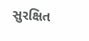સુરક્ષિત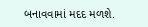બનાવવામાં મદદ મળશે.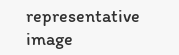representative image